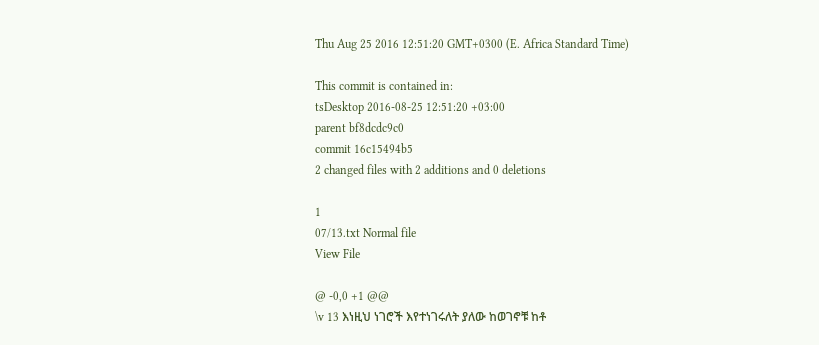Thu Aug 25 2016 12:51:20 GMT+0300 (E. Africa Standard Time)

This commit is contained in:
tsDesktop 2016-08-25 12:51:20 +03:00
parent bf8dcdc9c0
commit 16c15494b5
2 changed files with 2 additions and 0 deletions

1
07/13.txt Normal file
View File

@ -0,0 +1 @@
\v 13 እነዚህ ነገሮች እየተነገሩለት ያለው ከወገኖቹ ከቶ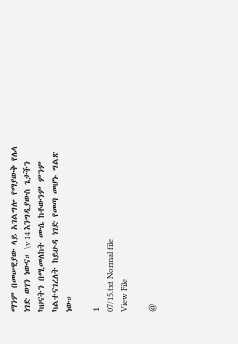ማንም በመሠዊያው ላይ አገልግሎ የማያውቅ የሌላ ነገድ ወገን ነውና። \v 14 እንግዲያውስ ጌታችን ካህናትን በሚመለከት ሙሴ ከቶውንም ምንም ካልተናገረለት ከይሁዳ ነገድ የመጣ መሆኑ ግልጽ ነው።

1
07/15.txt Normal file
View File

@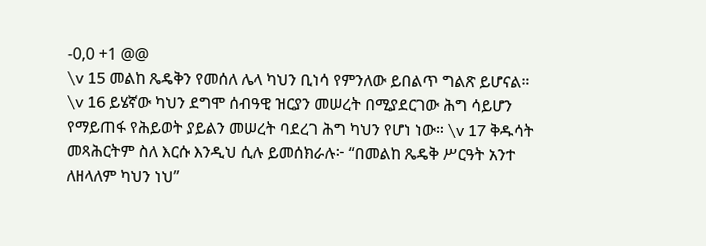-0,0 +1 @@
\v 15 መልከ ጼዴቅን የመሰለ ሌላ ካህን ቢነሳ የምንለው ይበልጥ ግልጽ ይሆናል። \v 16 ይሄኛው ካህን ደግሞ ሰብዓዊ ዝርያን መሠረት በሚያደርገው ሕግ ሳይሆን የማይጠፋ የሕይወት ያይልን መሠረት ባደረገ ሕግ ካህን የሆነ ነው። \v 17 ቅዱሳት መጻሕርትም ስለ እርሱ እንዲህ ሲሉ ይመሰክራሉ፦ “በመልከ ጼዴቅ ሥርዓት አንተ ለዘላለም ካህን ነህ”